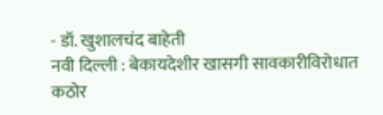- डॉ. खुशालचंद बाहेती
नवी दिल्ली : बेकायदेशीर खासगी सावकारीविरोधात कठोर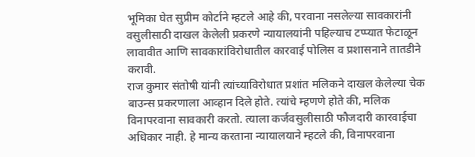भूमिका घेत सुप्रीम कोर्टाने म्हटले आहे की, परवाना नसलेल्या सावकारांनी वसुलीसाठी दाखल केलेली प्रकरणे न्यायालयांनी पहिल्याच टप्प्यात फेटाळून लावावीत आणि सावकारांविरोधातील कारवाई पोलिस व प्रशासनाने तातडीने करावी.
राज कुमार संतोषी यांनी त्यांच्याविरोधात प्रशांत मलिकने दाखल केलेल्या चेक बाउन्स प्रकरणाला आव्हान दिले होते. त्यांचे म्हणणे होते की, मलिक विनापरवाना सावकारी करतो. त्याला कर्जवसुलीसाठी फौजदारी कारवाईचा अधिकार नाही. हे मान्य करताना न्यायालयाने म्हटले की, विनापरवाना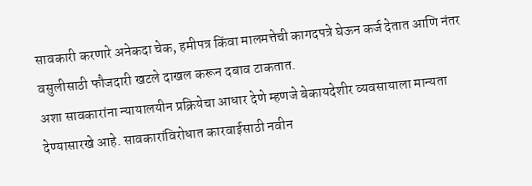सावकारी करणारे अनेकदा चेक, हमीपत्र किंवा मालमत्तेची कागदपत्रे घेऊन कर्ज देतात आणि नंतर वसुलीसाठी फौजदारी खटले दाखल करून दबाव टाकतात.
अशा सावकारांना न्यायालयीन प्रक्रियेचा आधार देणे म्हणजे बेकायदेशीर व्यवसायाला मान्यता देण्यासारखे आहे. सावकारांविरोधात कारवाईसाठी नवीन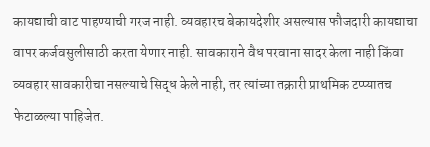कायद्याची वाट पाहण्याची गरज नाही. व्यवहारच बेकायदेशीर असल्यास फौजदारी कायद्याचा वापर कर्जवसुलीसाठी करता येणार नाही. सावकाराने वैध परवाना सादर केला नाही किंवा व्यवहार सावकारीचा नसल्याचे सिद्ध केले नाही, तर त्यांच्या तक्रारी प्राथमिक टप्प्यातच फेटाळल्या पाहिजेत.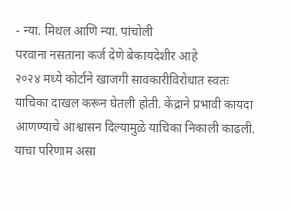- न्या. मिथल आणि न्या. पांचोली
परवाना नसताना कर्ज देणे बेकायदेशीर आहे
२०२४ मध्ये कोर्टाने खाजगी सावकारीविरोधात स्वतः याचिका दाखल करून घेतली होती. केंद्राने प्रभावी कायदा आणण्याचे आश्वासन दिल्यामुळे याचिका निकाली काढली.
याचा परिणाम असा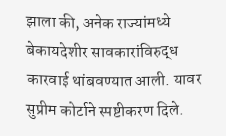झाला की, अनेक राज्यांमध्ये बेकायदेशीर सावकारांविरुद्ध कारवाई थांबवण्यात आली. यावर सुप्रीम कोर्टाने स्पष्टीकरण दिले.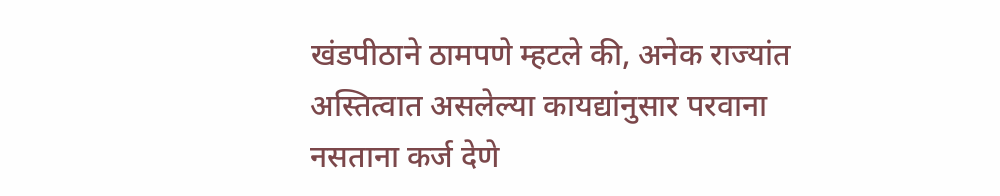खंडपीठाने ठामपणे म्हटले की, अनेक राज्यांत अस्तित्वात असलेल्या कायद्यांनुसार परवाना नसताना कर्ज देणे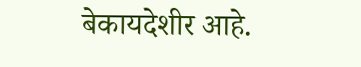बेकायदेशीर आहे.